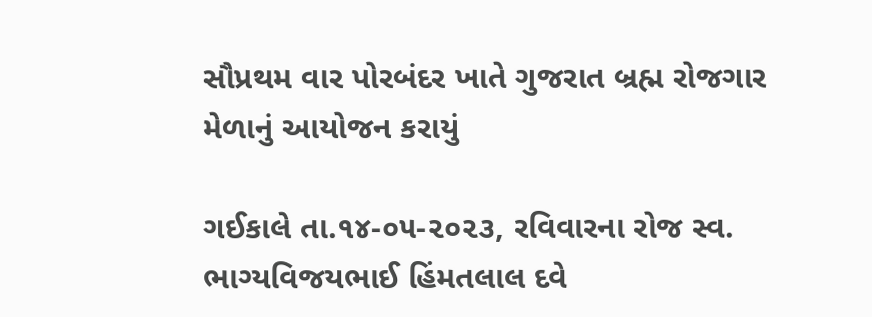સૌપ્રથમ વાર પોરબંદર ખાતે ગુજરાત બ્રહ્મ રોજગાર મેળાનું આયોજન કરાયું

ગઈકાલે તા.૧૪-૦૫-૨૦૨૩, રવિવારના રોજ સ્વ. ભાગ્યવિજયભાઈ હિંમતલાલ દવે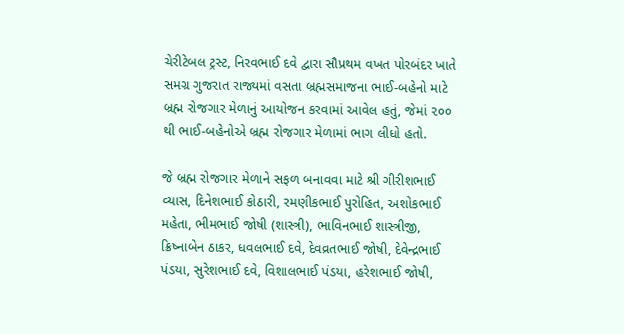ચેરીટેબલ ટ્રસ્ટ, નિરવભાઈ દવે દ્વારા સૌપ્રથમ વખત પોરબંદર ખાતે સમગ્ર ગુજરાત રાજ્યમાં વસતા બ્રહ્મસમાજના ભાઈ-બહેનો માટે બ્રહ્મ રોજગાર મેળાનું આયોજન કરવામાં આવેલ હતું, જેમાં ૨૦૦ થી ભાઈ-બહેનોએ બ્રહ્મ રોજગાર મેળામાં ભાગ લીધો હતો.

જે બ્રહ્મ રોજગાર મેળાને સફળ બનાવવા માટે શ્રી ગીરીશભાઈ વ્યાસ, દિનેશભાઈ કોઠારી, રમણીકભાઈ પુરોહિત, અશોકભાઈ મહેતા, ભીમભાઈ જોષી (શાસ્ત્રી), ભાવિનભાઈ શાસ્ત્રીજી, ક્રિષ્નાબેન ઠાકર, ધવલભાઈ દવે, દેવવ્રતભાઈ જોષી, દેવેન્દ્રભાઈ પંડયા, સુરેશભાઈ દવે, વિશાલભાઈ પંડયા, હરેશભાઈ જોષી,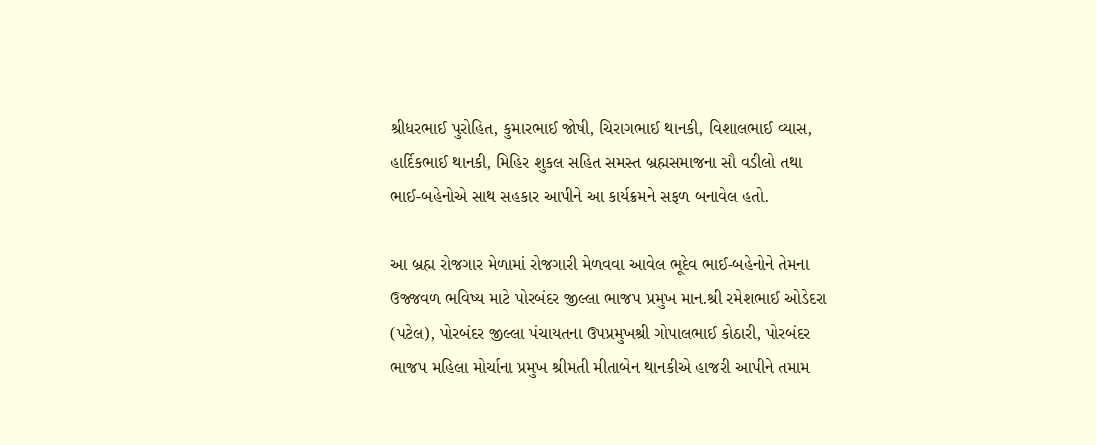શ્રીધરભાઈ પુરોહિત, કુમારભાઈ જોષી, ચિરાગભાઈ થાનકી, વિશાલભાઈ વ્યાસ, હાર્દિકભાઈ થાનકી, મિહિર શુકલ સહિત સમસ્ત બ્રહ્મસમાજના સૌ વડીલો તથા ભાઈ-બહેનોએ સાથ સહકાર આપીને આ કાર્યક્રમને સફળ બનાવેલ હતો.

આ બ્રહ્મ રોજગાર મેળામાં રોજગારી મેળવવા આવેલ ભૂદેવ ભાઈ-બહેનોને તેમના ઉજ્જવળ ભવિષ્ય માટે પોરબંદર જીલ્લા ભાજપ પ્રમુખ માન.શ્રી રમેશભાઈ ઓડેદરા (પટેલ), પોરબંદર જીલ્લા પંચાયતના ઉપપ્રમુખશ્રી ગોપાલભાઈ કોઠારી, પોરબંદર ભાજપ મહિલા મોર્ચાના પ્રમુખ શ્રીમતી મીતાબેન થાનકીએ હાજરી આપીને તમામ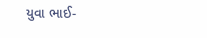યુવા ભાઈ-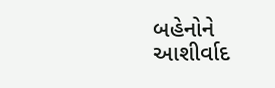બહેનોને આશીર્વાદ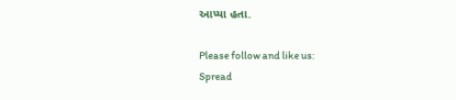આપ્યા હતા.

Please follow and like us:
Spread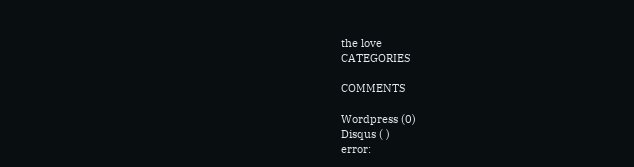the love
CATEGORIES

COMMENTS

Wordpress (0)
Disqus ( )
error: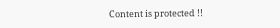Content is protected !!